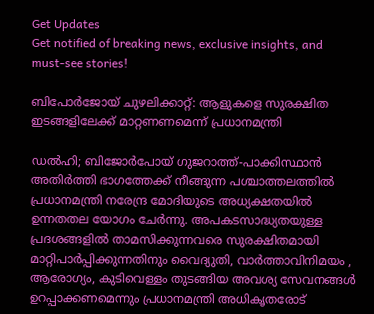Get Updates
Get notified of breaking news, exclusive insights, and must-see stories!

ബിപോർജോയ് ചുഴലിക്കാറ്റ്: ആളുകളെ സുരക്ഷിത ഇടങ്ങളിലേക്ക് മാറ്റണണമെന്ന് പ്രധാനമന്ത്രി

ഡൽഹി; ബിജോർപോയ് ഗുജറാത്ത്-പാക്കിസ്ഥാൻ അതിർത്തി ഭാഗത്തേക്ക് നീങ്ങുന്ന പശ്ചാത്തലത്തിൽ പ്രധാനമന്ത്രി നരേന്ദ്ര മോദിയുടെ അധ്യക്ഷതയിൽ ഉന്നതതല യോഗം ചേർന്നു. അപകടസാദ്ധ്യതയുള്ള പ്രദശങ്ങളില്‍ താമസിക്കുന്നവരെ സുരക്ഷിതമായി മാറ്റിപാര്‍പ്പിക്കുന്നതിനും വൈദ്യുതി, വാർത്താവിനിമയം , ആരോഗ്യം, കുടിവെള്ളം തുടങ്ങിയ അവശ്യ സേവനങ്ങൾ ഉറപ്പാക്കണമെന്നും പ്രധാനമന്ത്രി അധികൃതരോട്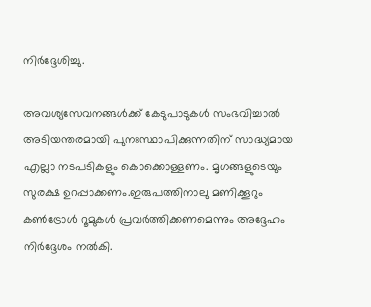നിർദ്ദേശിച്ചു.

അവശ്യസേവനങ്ങൾക്ക് കേടുപാടുകള്‍ സംഭവിച്ചാല്‍ അടിയന്തരമായി പുനഃസ്ഥാപിക്കുന്നതിന് സാദ്ധ്യമായ എല്ലാ നടപടികളും കൊക്കൊള്ളണം. മൃഗങ്ങളുടെയും സുരക്ഷ ഉറപ്പാക്കണം.ഇരുപത്തിനാലു മണിക്കൂറും കണ്‍ട്രോള്‍ റൂമുകള്‍ പ്രവര്‍ത്തിക്കണമെന്നും അദ്ദേഹം നിർദ്ദേശം നൽകി.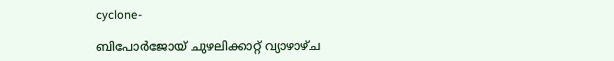cyclone-

ബിപോര്‍ജോയ് ചുഴലിക്കാറ്റ് വ്യാഴാഴ്ച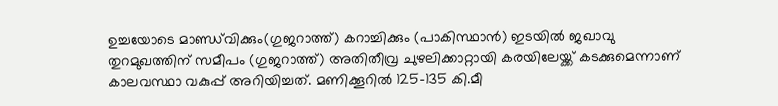ഉച്ചയോടെ മാണ്ഡ്‌വിക്കും(ഗുജറാത്ത്) കറാച്ചിക്കും (പാകിസ്ഥാന്‍) ഇടയിൽ ജഖാവു തുറമുഖത്തിന് സമീപം (ഗുജറാത്ത്) അതിതീവ്ര ചുഴലിക്കാറ്റായി കരയിലേയ്ക്ക് കടക്കുമെന്നാണ് കാലവസ്ഥാ വകുപ്പ് അറിയിച്ചത്. മണിക്കൂറില്‍ 125-135 കി.മീ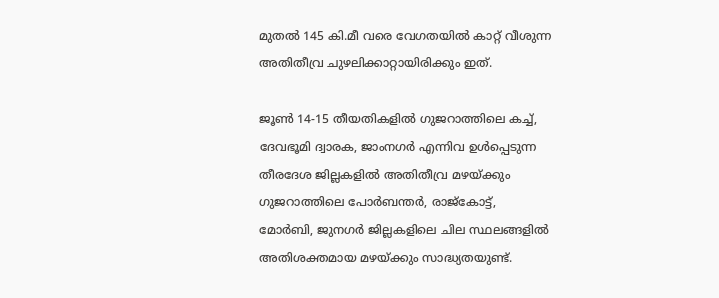മുതല്‍ 145 കി.മീ വരെ വേഗതയില്‍ കാറ്റ് വീശുന്ന അതിതീവ്ര ചുഴലിക്കാറ്റായിരിക്കും ഇത്.

ജൂണ്‍ 14-15 തീയതികളില്‍ ഗുജറാത്തിലെ കച്ച്, ദേവഭൂമി ദ്വാരക, ജാംനഗര്‍ എന്നിവ ഉള്‍പ്പെടുന്ന തീരദേശ ജില്ലകളില്‍ അതിതീവ്ര മഴയ്ക്കും ഗുജറാത്തിലെ പോര്‍ബന്തര്‍, രാജ്‌കോട്ട്, മോര്‍ബി, ജുനഗര്‍ ജില്ലകളിലെ ചില സ്ഥലങ്ങളില്‍ അതിശക്തമായ മഴയ്ക്കും സാദ്ധ്യതയുണ്ട്.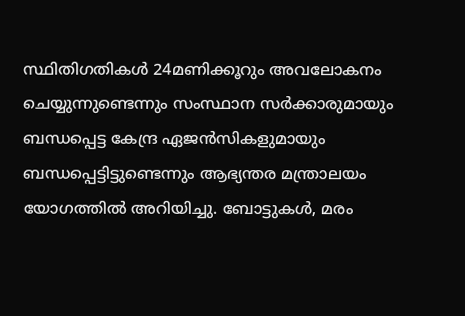സ്ഥിതിഗതികള്‍ 24മണിക്കൂറും അവലോകനം ചെയ്യുന്നുണ്ടെന്നും സംസ്ഥാന സർക്കാരുമായും ബന്ധപ്പെട്ട കേന്ദ്ര ഏജന്‍സികളുമായും ബന്ധപ്പെട്ടിട്ടുണ്ടെന്നും ആഭ്യന്തര മന്ത്രാലയം യോഗത്തില്‍ അറിയിച്ചു. ബോട്ടുകള്‍, മരം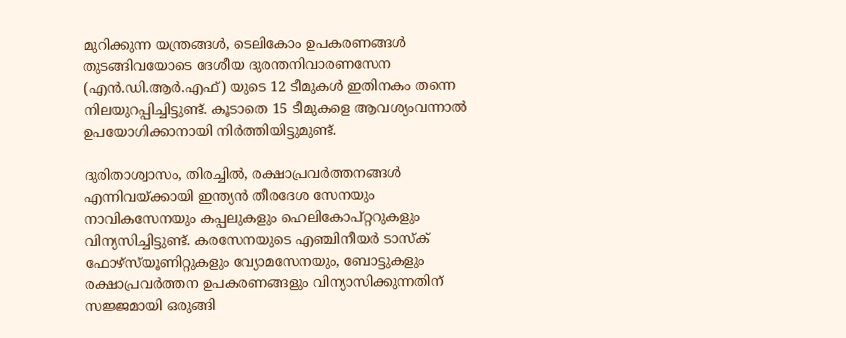മുറിക്കുന്ന യന്ത്രങ്ങള്‍, ടെലികോം ഉപകരണങ്ങള്‍ തുടങ്ങിവയോടെ ദേശീയ ദുരന്തനിവാരണസേന (എന്‍.ഡി.ആര്‍.എഫ്) യുടെ 12 ടീമുകള്‍ ഇതിനകം തന്നെ നിലയുറപ്പിച്ചിട്ടുണ്ട്. കൂടാതെ 15 ടീമുകളെ ആവശ്യംവന്നാല്‍ ഉപയോഗിക്കാനായി നിര്‍ത്തിയിട്ടുമുണ്ട്.

ദുരിതാശ്വാസം, തിരച്ചില്‍, രക്ഷാപ്രവര്‍ത്തനങ്ങള്‍ എന്നിവയ്ക്കായി ഇന്ത്യന്‍ തീരദേശ സേനയും നാവികസേനയും കപ്പലുകളും ഹെലികോപ്റ്ററുകളും വിന്യസിച്ചിട്ടുണ്ട്. കരസേനയുടെ എഞ്ചിനീയര്‍ ടാസ്‌ക് ഫോഴ്‌സ്‌യൂണിറ്റുകളും വ്യോമസേനയും, ബോട്ടുകളും രക്ഷാപ്രവര്‍ത്തന ഉപകരണങ്ങളും വിന്യാസിക്കുന്നതിന് സജ്ജമായി ഒരുങ്ങി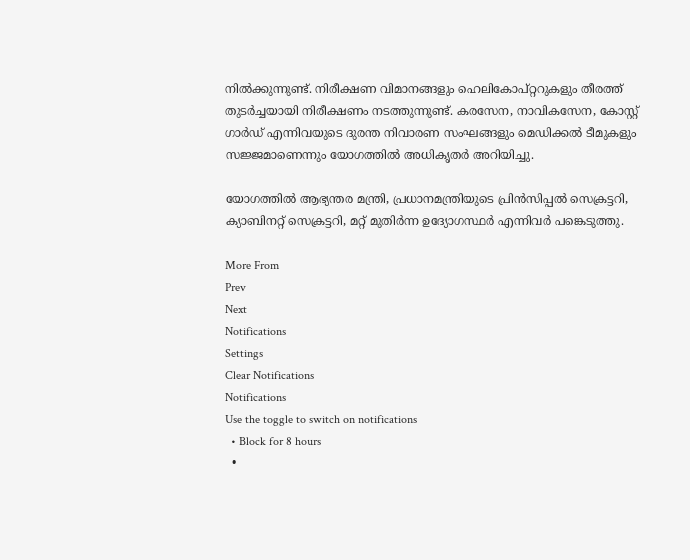നില്‍ക്കുന്നുണ്ട്. നിരീക്ഷണ വിമാനങ്ങളും ഹെലികോപ്റ്ററുകളും തീരത്ത് തുടര്‍ച്ചയായി നിരീക്ഷണം നടത്തുന്നുണ്ട്. കരസേന, നാവികസേന, കോസ്റ്റ് ഗാര്‍ഡ് എന്നിവയുടെ ദുരന്ത നിവാരണ സംഘങ്ങളും മെഡിക്കല്‍ ടീമുകളും സജ്ജമാണെന്നും യോഗത്തിൽ അധികൃതർ അറിയിച്ചു.

യോഗത്തില്‍ ആഭ്യന്തര മന്ത്രി, പ്രധാനമന്ത്രിയുടെ പ്രിന്‍സിപ്പല്‍ സെക്രട്ടറി, ക്യാബിനറ്റ് സെക്രട്ടറി, മറ്റ് മുതിര്‍ന്ന ഉദ്യോഗസ്ഥര്‍ എന്നിവര്‍ പങ്കെടുത്തു.

More From
Prev
Next
Notifications
Settings
Clear Notifications
Notifications
Use the toggle to switch on notifications
  • Block for 8 hours
  •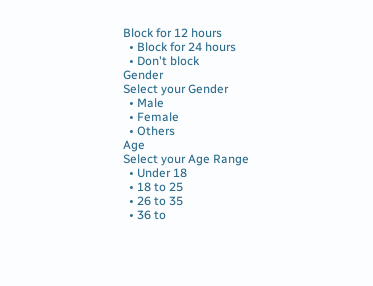Block for 12 hours
  • Block for 24 hours
  • Don't block
Gender
Select your Gender
  • Male
  • Female
  • Others
Age
Select your Age Range
  • Under 18
  • 18 to 25
  • 26 to 35
  • 36 to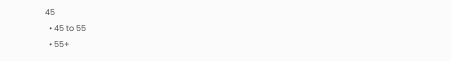45
  • 45 to 55
  • 55+